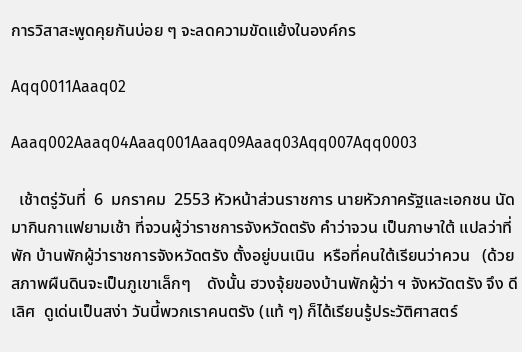การวิสาสะพูดคุยกันบ่อย ๆ จะลดความขัดแย้งในองค์กร

Aqq0011Aaaq02

Aaaq002Aaaq04Aaaq001Aaaq09Aaaq03Aqq007Aqq0003

  เช้าตรู่วันที่  6  มกราคม  2553 หัวหน้าส่วนราชการ นายหัวภาครัฐและเอกชน นัดมากินกาแฟยามเช้า ที่จวนผู้ว่าราชการจังหวัดตรัง คำว่าจวน เป็นภาษาใต้ แปลว่าที่พัก บ้านพักผู้ว่าราชการจังหวัดตรัง ตั้งอยู่บนเนิน  หรือที่คนใต้เรียนว่าควน   (ด้วยสภาพผืนดินจะเป็นภูเขาเล็กๆ    ดังนั้น ฮวงจุ้ยของบ้านพักผู้ว่า ฯ จังหวัดตรัง จึง ดีเลิศ  ดูเด่นเป็นสง่า วันนี้พวกเราคนตรัง (แท้ ๆ) ก็ได้เรียนรู้ประวัติศาสตร์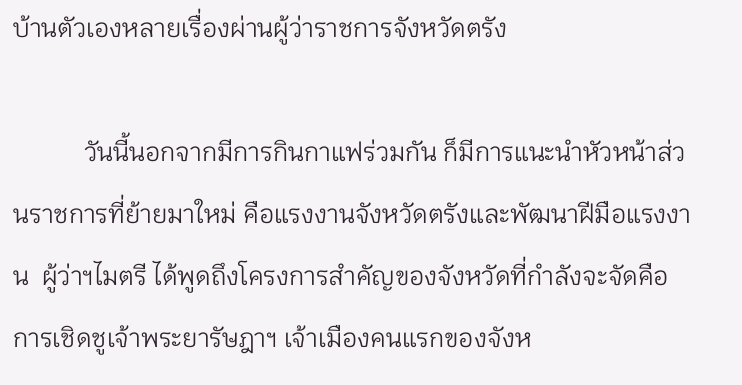บ้านตัวเองหลายเรื่องผ่านผู้ว่าราชการจังหวัดตรัง

           วันนี้นอกจากมีการกินกาแฟร่วมกัน ก็มีการแนะนำหัวหน้าส่วนราชการที่ย้ายมาใหม่ คือแรงงานจังหวัดตรังและพัฒนาฝีมือแรงงาน  ผู้ว่าฯไมตรี ได้พูดถึงโครงการสำคัญของจังหวัดที่กำลังจะจัดคือการเชิดชูเจ้าพระยารัษฎาฯ เจ้าเมืองคนแรกของจังห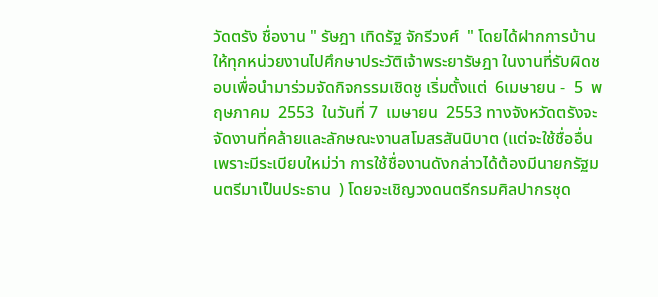วัดตรัง ชื่องาน " รัษฎา เทิดรัฐ จักรีวงศ์  " โดยได้ฝากการบ้านให้ทุกหน่วยงานไปศึกษาประวัติเจ้าพระยารัษฎา ในงานที่รับผิดชอบเพื่อนำมาร่วมจัดกิจกรรมเชิดชู เริ่มตั้งแต่  6เมษายน -  5  พฤษภาคม  2553  ในวันที่ 7  เมษายน  2553 ทางจังหวัดตรังจะจัดงานที่คล้ายและลักษณะงานสโมสรสันนิบาต (แต่จะใช้ชื่ออื่น เพราะมีระเบียบใหม่ว่า การใช้ชื่องานดังกล่าวได้ต้องมีนายกรัฐมนตรีมาเป็นประธาน  ) โดยจะเชิญวงดนตรีกรมศิลปากรชุด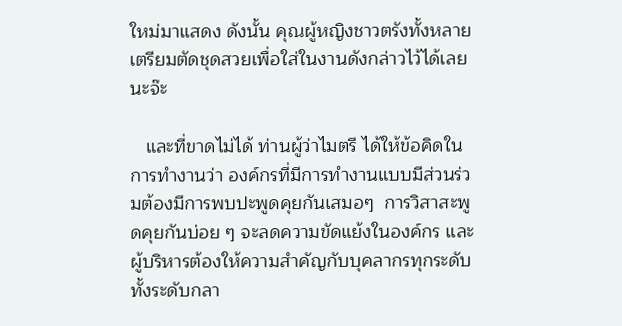ใหม่มาแสดง ดังนั้น คุณผู้หญิงชาวตรังทั้งหลาย เตรียมตัดชุดสวยเพื่อใส่ในงานดังกล่าวไว้ได้เลยนะจ๊ะ

   และที่ขาดไม่ได้ ท่านผู้ว่าไมตรี ได้ให้ข้อคิดในการทำงานว่า องค์กรที่มีการทำงานแบบมีส่วนร่วมต้องมีการพบปะพูดคุยกันเสมอๆ  การวิสาสะพูดคุยกันบ่อย ๆ จะลดความขัดแย้งในองค์กร และผู้บริหารต้องให้ความสำคัญกับบุคลากรทุกระดับทั้งระดับกลา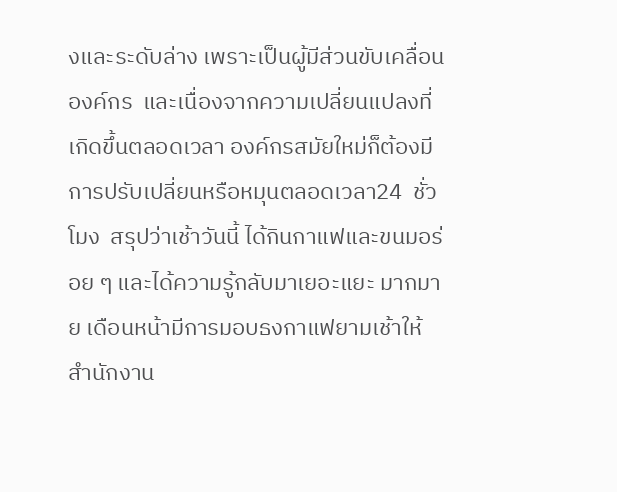งและระดับล่าง เพราะเป็นผู้มีส่วนขับเคลื่อนองค์กร  และเนื่องจากความเปลี่ยนแปลงที่เกิดขึ้นตลอดเวลา องค์กรสมัยใหม่ก็ต้องมีการปรับเปลี่ยนหรือหมุนตลอดเวลา24  ชั่วโมง  สรุปว่าเช้าวันนี้ ได้กินกาแฟและขนมอร่อย ๆ และได้ความรู้กลับมาเยอะแยะ มากมาย เดือนหน้ามีการมอบธงกาแฟยามเช้าให้สำนักงาน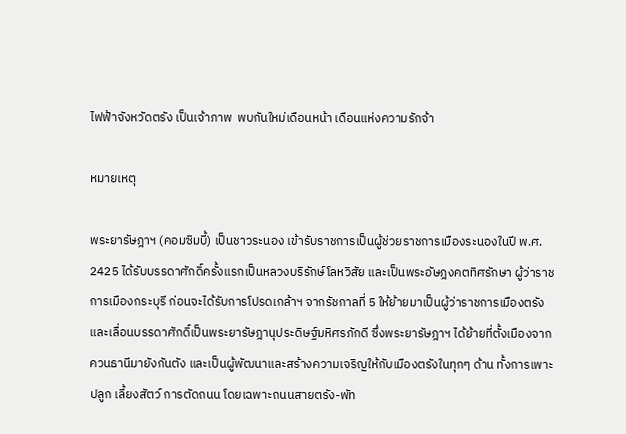ไฟฟ้าจังหวัดตรัง เป็นเจ้าภาพ  พบกันใหม่เดือนหน้า เดือนแห่งความรักจ้า

หมายเหตุ

พระยารัษฎาฯ (คอมซิมบี้) เป็นชาวระนอง เข้ารับราชการเป็นผู้ช่วยราชการเมืองระนองในปี พ.ศ. 2425 ได้รับบรรดาศักดิ์ครั้งแรกเป็นหลวงบริรักษ์โลหวิสัย และเป็นพระอัษฎงคตทิศรักษา ผู้ว่าราชการเมืองกระบุรี ก่อนจะได้รับการโปรดเกล้าฯ จากรัชกาลที่ 5 ให้ย้ายมาเป็นผู้ว่าราชการเมืองตรัง และเลื่อนบรรดาศักดิ์เป็นพระยารัษฎานุประดิษฐ์มหิศรภักดี ซึ่งพระยารัษฎาฯ ได้ย้ายที่ตั้งเมืองจากควนธานีมายังกันตัง และเป็นผู้พัฒนาและสร้างความเจริญให้กับเมืองตรังในทุกๆ ด้าน ทั้งการเพาะปลูก เลี้ยงสัตว์ การตัดถนน โดยเฉพาะถนนสายตรัง-พัท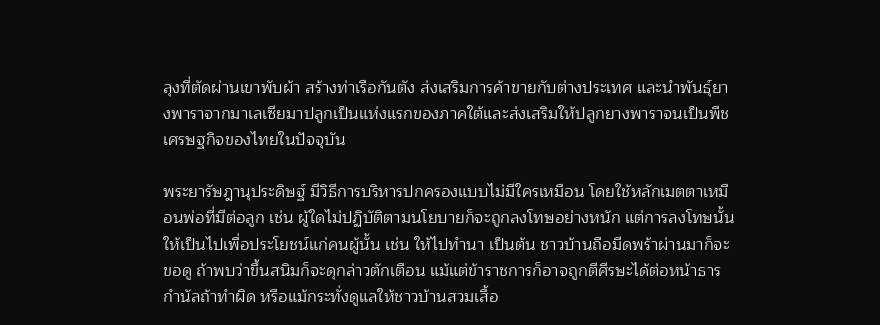ลุงที่ตัดผ่านเขาพับผ้า สร้างท่าเรือกันตัง ส่งเสริมการค้าขายกับต่างประเทศ และนำพันธุ์ยางพาราจากมาเลเซียมาปลูกเป็นแห่งแรกของภาคใต้และส่งเสริมให้ปลูกยางพาราจนเป็นพืชเศรษฐกิจของไทยในปัจจุบัน

พระยารัษฎานุประดิษฐ์ มีวิธีการบริหารปกครองแบบไม่มีใครเหมือน โดยใช้หลักเมตตาเหมือนพ่อที่มีต่อลูก เช่น ผู้ใดไม่ปฏิบัติตามนโยบายก็จะถูกลงโทษอย่างหนัก แต่การลงโทษนั้นให้เป็นไปเพื่อประโยชน์แก่คนผู้นั้น เช่น ให้ไปทำนา เป็นต้น ชาวบ้านถือมีดพร้าผ่านมาก็จะขอดู ถ้าพบว่าขึ้นสนิมก็จะดุกล่าวตักเตือน แม้แต่ข้าราชการก็อาจถูกตีศีรษะได้ต่อหน้าธารกำนัลถ้าทำผิด หรือแม้กระทั่งดูแลให้ชาวบ้านสวมเสื้อ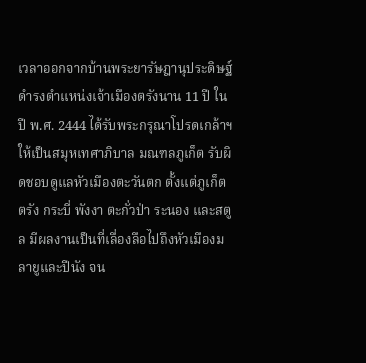เวลาออกจากบ้านพระยารัษฎานุประดิษฐ์ ดำรงตำแหน่งเจ้าเมืองตรังนาน 11 ปี ในปี พ.ศ. 2444 ได้รับพระกรุณาโปรดเกล้าฯ ให้เป็นสมุหเทศาภิบาล มณฑลภูเก็ต รับผิดชอบดูแลหัวเมืองตะวันตก ตั้งแต่ภูเก็ต ตรัง กระบี่ พังงา ตะกั่วป่า ระนอง และสตูล มีผลงานเป็นที่เลื่องลือไปถึงหัวเมืองมลายูและปีนัง จน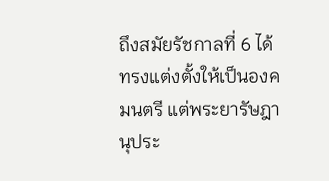ถึงสมัยรัชกาลที่ 6 ได้ทรงแต่งตั้งให้เป็นองคมนตรี แต่พระยารัษฎานุประ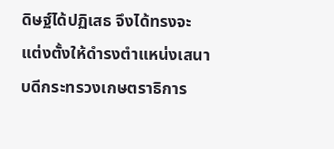ดิษฐ์ได้ปฏิเสธ จึงได้ทรงจะแต่งตั้งให้ดำรงตำแหน่งเสนาบดีกระทรวงเกษตราธิการ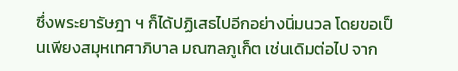ซึ่งพระยารัษฎา ฯ ก็ได้ปฏิเสธไปอีกอย่างนิ่มนวล โดยขอเป็นเพียงสมุหเทศาภิบาล มณฑลภูเก็ต เช่นเดิมต่อไป จาก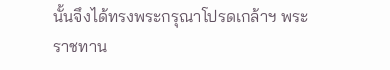นั้นจึงได้ทรงพระกรุณาโปรดเกล้าฯ พระราชทาน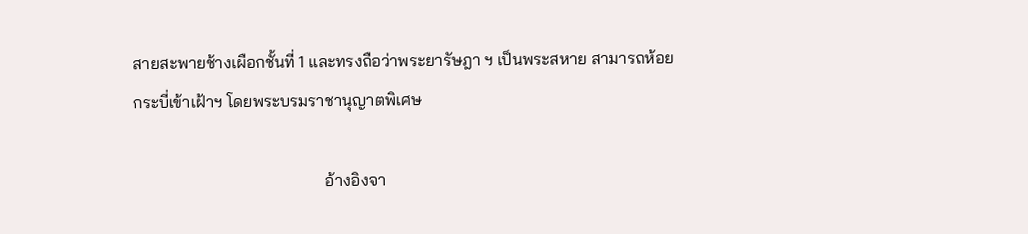สายสะพายช้างเผือกชั้นที่ 1 และทรงถือว่าพระยารัษฎา ฯ เป็นพระสหาย สามารถห้อยกระบี่เข้าเฝ้าฯ โดยพระบรมราชานุญาตพิเศษ

                                              อ้างอิงจา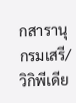กสารานุกรมเสรี/วิกิพีเดีย